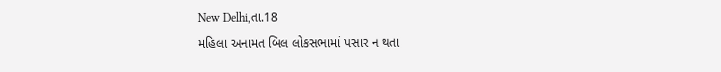New Delhi,તા.18
મહિલા અનામત બિલ લોકસભામાં પસાર ન થતા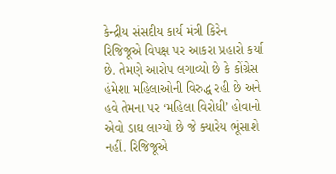કેન્દ્રીય સંસદીય કાર્ય મંત્રી કિરેન રિજિજૂએ વિપક્ષ પર આકરા પ્રહારો કર્યા છે. તેમણે આરોપ લગાવ્યો છે કે કોંગ્રેસ હંમેશા મહિલાઓની વિરુદ્ધ રહી છે અને હવે તેમના પર ‘મહિલા વિરોધી’ હોવાનો એવો ડાઘ લાગ્યો છે જે ક્યારેય ભૂંસાશે નહીં. રિજિજૂએ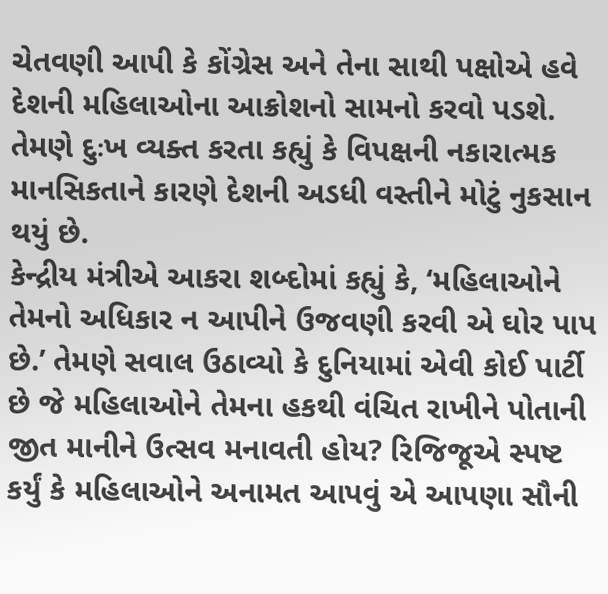ચેતવણી આપી કે કોંગ્રેસ અને તેના સાથી પક્ષોએ હવે દેશની મહિલાઓના આક્રોશનો સામનો કરવો પડશે. તેમણે દુઃખ વ્યક્ત કરતા કહ્યું કે વિપક્ષની નકારાત્મક માનસિકતાને કારણે દેશની અડધી વસ્તીને મોટું નુકસાન થયું છે.
કેન્દ્રીય મંત્રીએ આકરા શબ્દોમાં કહ્યું કે, ‘મહિલાઓને તેમનો અધિકાર ન આપીને ઉજવણી કરવી એ ઘોર પાપ છે.’ તેમણે સવાલ ઉઠાવ્યો કે દુનિયામાં એવી કોઈ પાર્ટી છે જે મહિલાઓને તેમના હકથી વંચિત રાખીને પોતાની જીત માનીને ઉત્સવ મનાવતી હોય? રિજિજૂએ સ્પષ્ટ કર્યું કે મહિલાઓને અનામત આપવું એ આપણા સૌની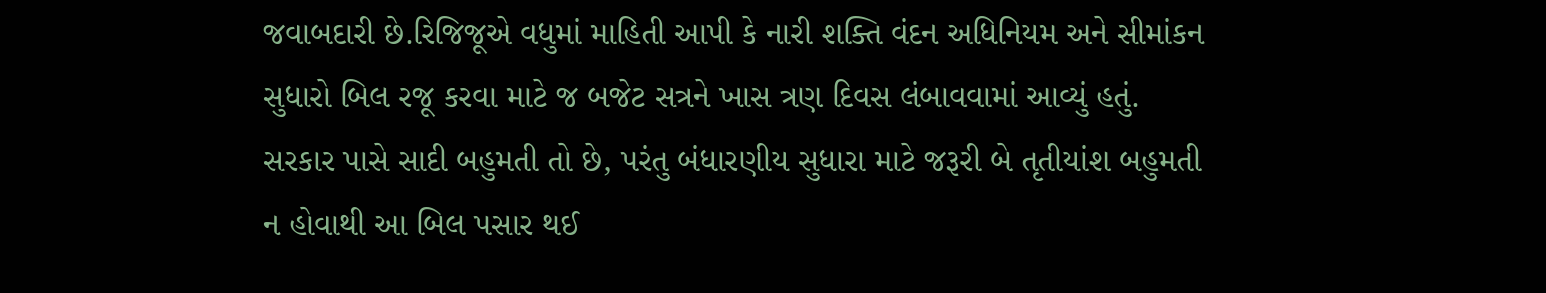જવાબદારી છે.રિજિજૂએ વધુમાં માહિતી આપી કે નારી શક્તિ વંદન અધિનિયમ અને સીમાંકન સુધારો બિલ રજૂ કરવા માટે જ બજેટ સત્રને ખાસ ત્રણ દિવસ લંબાવવામાં આવ્યું હતું. સરકાર પાસે સાદી બહુમતી તો છે, પરંતુ બંધારણીય સુધારા માટે જરૂરી બે તૃતીયાંશ બહુમતી ન હોવાથી આ બિલ પસાર થઈ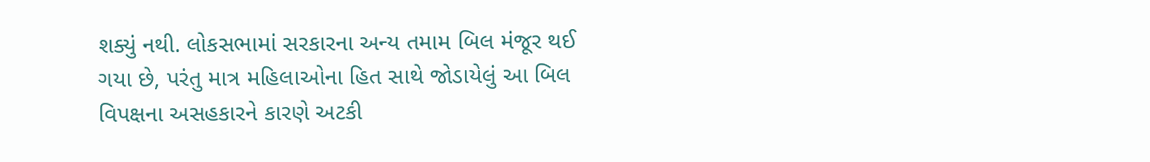શક્યું નથી. લોકસભામાં સરકારના અન્ય તમામ બિલ મંજૂર થઈ ગયા છે, પરંતુ માત્ર મહિલાઓના હિત સાથે જોડાયેલું આ બિલ વિપક્ષના અસહકારને કારણે અટકી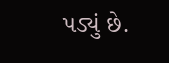પડ્યું છે.